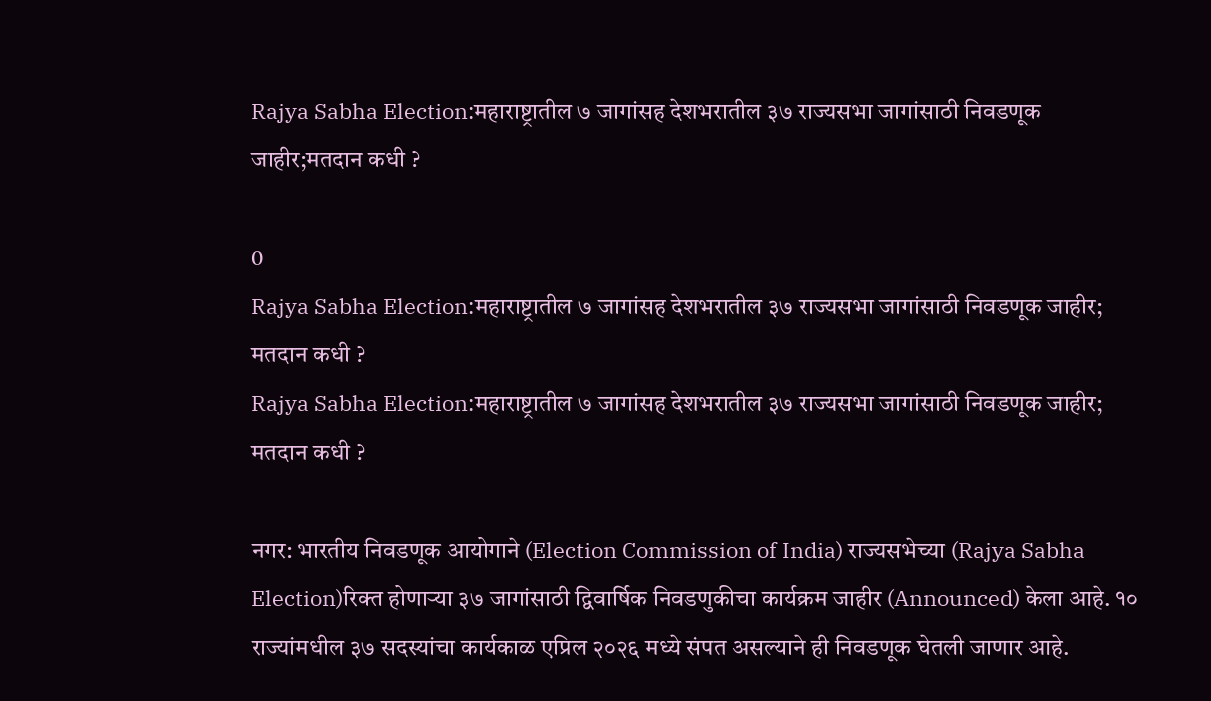Rajya Sabha Election:महाराष्ट्रातील ७ जागांसह देशभरातील ३७ राज्यसभा जागांसाठी निवडणूक जाहीर;मतदान कधी ?

0
Rajya Sabha Election:महाराष्ट्रातील ७ जागांसह देशभरातील ३७ राज्यसभा जागांसाठी निवडणूक जाहीर; मतदान कधी ?
Rajya Sabha Election:महाराष्ट्रातील ७ जागांसह देशभरातील ३७ राज्यसभा जागांसाठी निवडणूक जाहीर; मतदान कधी ?

नगर: भारतीय निवडणूक आयोगाने (Election Commission of India) राज्यसभेच्या (Rajya Sabha Election)रिक्त होणाऱ्या ३७ जागांसाठी द्विवार्षिक निवडणुकीचा कार्यक्रम जाहीर (Announced) केला आहे. १० राज्यांमधील ३७ सदस्यांचा कार्यकाळ एप्रिल २०२६ मध्ये संपत असल्याने ही निवडणूक घेतली जाणार आहे.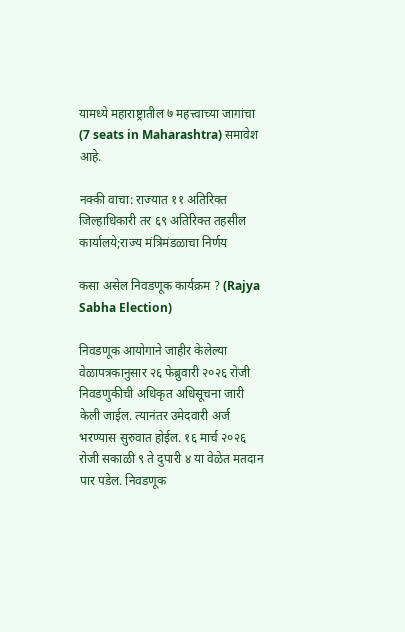यामध्ये महाराष्ट्रातील ७ महत्त्वाच्या जागांचा (7 seats in Maharashtra) समावेश आहे.

नक्की वाचा: राज्यात ११ अतिरिक्त जिल्हाधिकारी तर ६९ अतिरिक्त तहसील कार्यालये;राज्य मंत्रिमंडळाचा निर्णय

कसा असेल निवडणूक कार्यक्रम ? (Rajya Sabha Election)

निवडणूक आयोगाने जाहीर केलेल्या वेळापत्रकानुसार २६ फेब्रुवारी २०२६ रोजी निवडणुकीची अधिकृत अधिसूचना जारी केली जाईल. त्यानंतर उमेदवारी अर्ज भरण्यास सुरुवात होईल. १६ मार्च २०२६ रोजी सकाळी ९ ते दुपारी ४ या वेळेत मतदान पार पडेल. निवडणूक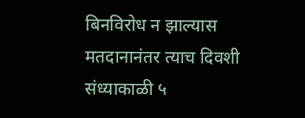बिनविरोध न झाल्यास मतदानानंतर त्याच दिवशी संध्याकाळी ५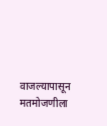वाजल्यापासून मतमोजणीला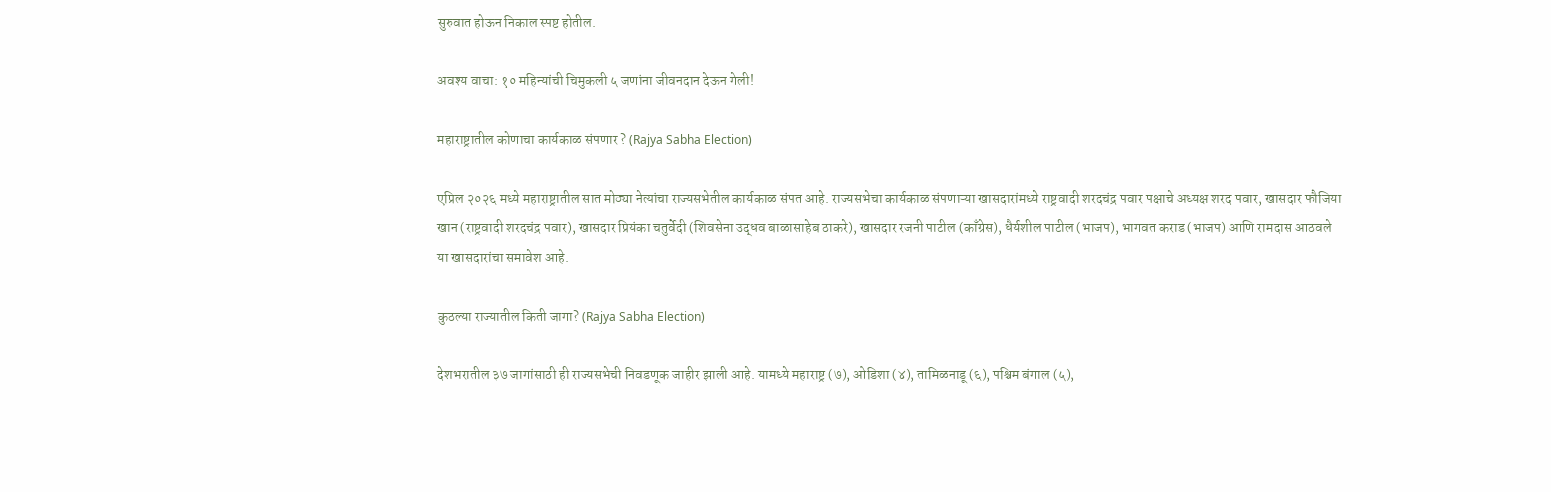सुरुवात होऊन निकाल स्पष्ट होतील.

अवश्य वाचा: १० महिन्यांची चिमुकली ५ जणांना जीवनदान देऊन गेली!

महाराष्ट्रातील कोणाचा कार्यकाळ संपणार ? (Rajya Sabha Election)

एप्रिल २०२६ मध्ये महाराष्ट्रातील सात मोठ्या नेत्यांचा राज्यसभेतील कार्यकाळ संपत आहे. राज्यसभेचा कार्यकाळ संपणाऱ्या खासदारांमध्ये राष्ट्रवादी शरदचंद्र पवार पक्षाचे अध्यक्ष शरद पवार, खासदार फौजिया खान (राष्ट्रवादी शरदचंद्र पवार), खासदार प्रियंका चतुर्वेदी (शिवसेना उद्धव बाळासाहेब ठाकरे), खासदार रजनी पाटील (काँग्रेस), धैर्यशील पाटील (भाजप), भागवत कराड (भाजप) आणि रामदास आठवले या खासदारांचा समावेश आहे.

कुठल्या राज्यातील किती जागा? (Rajya Sabha Election)

देशभरातील ३७ जागांसाठी ही राज्यसभेची निवडणूक जाहीर झाली आहे. यामध्ये महाराष्ट्र (७), ओडिशा (४), तामिळनाडू (६), पश्चिम बंगाल (५),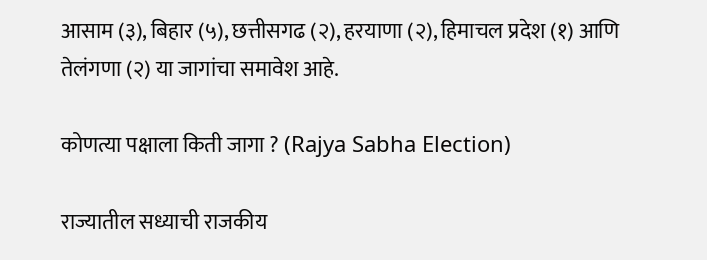आसाम (३), बिहार (५), छत्तीसगढ (२), हरयाणा (२), हिमाचल प्रदेश (१) आणि तेलंगणा (२) या जागांचा समावेश आहे.

कोणत्या पक्षाला किती जागा ? (Rajya Sabha Election)

राज्यातील सध्याची राजकीय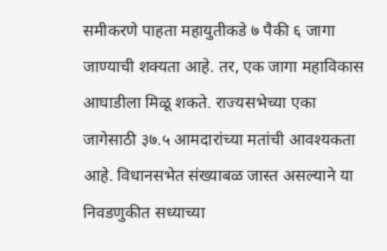समीकरणे पाहता महायुतीकडे ७ पैकी ६ जागा जाण्याची शक्यता आहे. तर, एक जागा महाविकास आघाडीला मिळू शकते. राज्यसभेच्या एका जागेसाठी ३७.५ आमदारांच्या मतांची आवश्यकता आहे. विधानसभेत संख्याबळ जास्त असल्याने या निवडणुकीत सध्याच्या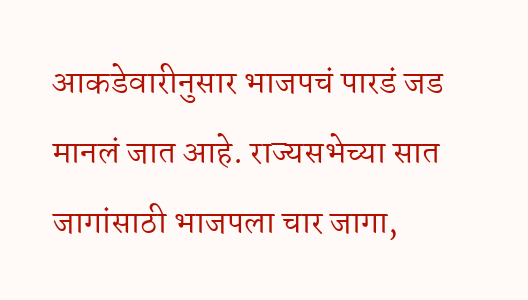आकडेवारीनुसार भाजपचं पारडं जड मानलं जात आहे. राज्यसभेच्या सात जागांसाठी भाजपला चार जागा,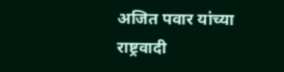अजित पवार यांच्या राष्ट्रवादी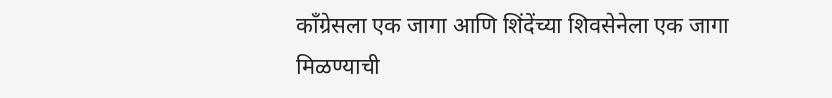काँग्रेसला एक जागा आणि शिंदेंच्या शिवसेनेला एक जागा मिळण्याची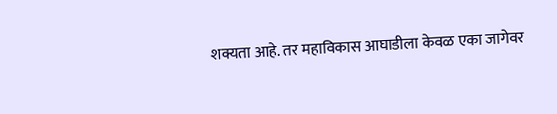शक्यता आहे. तर महाविकास आघाडीला केवळ एका जागेवर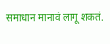समाधान मानावं लागू शकतं.